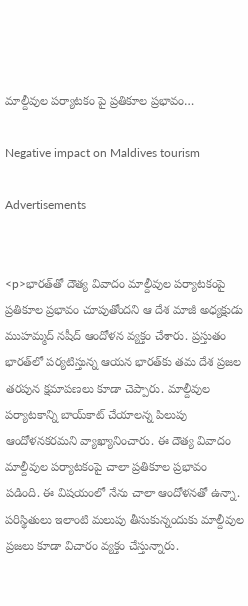మాల్దీవుల పర్యాటకం పై ప్రతికూల ప్రభావం…

Negative impact on Maldives tourism

Advertisements


<p>భారత్‌తో దౌత్య వివాదం మాల్దీవుల పర్యాటకంపై ప్రతికూల ప్రభావం చూపుతోందని ఆ దేశ మాజీ అధ్యక్షుడు ముహమ్మద్ నషీద్ ఆందోళన వ్యక్తం చేశారు. ప్రస్తుతం భారత్‌లో పర్యటిస్తున్న ఆయన భారత్‌కు తమ దేశ ప్రజల తరపున క్షమాపణలు కూడా చెప్పారు. మాల్దీవుల పర్యాటకాన్ని బాయ్‌కాట్ చేయాలన్న పిలుపు ఆందోళనకరమని వ్యాఖ్యానించారు. ఈ దౌత్య వివాదం మాల్దీవుల పర్యాటకంపై చాలా ప్రతికూల ప్రభావం పడింది. ఈ విషయంలో నేను చాలా ఆందోళనతో ఉన్నా. పరిస్థితులు ఇలాంటి మలుపు తీసుకున్నందుకు మాల్దీవుల ప్రజలు కూడా విచారం వ్యక్తం చేస్తున్నారు.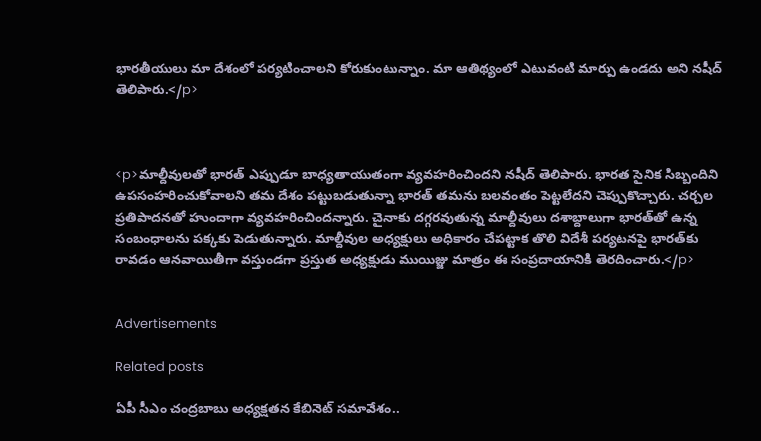భారతీయులు మా దేశంలో పర్యటించాలని కోరుకుంటున్నాం. మా ఆతిథ్యంలో ఎటువంటి మార్పు ఉండదు అని నషీద్ తెలిపారు.</p>



<p>మాల్దీవులతో భారత్‌ ఎప్పుడూ బాధ్యతాయుతంగా వ్యవహరించిందని నషీద్ తెలిపారు. భారత సైనిక సిబ్బందిని ఉపసంహరించుకోవాలని తమ దేశం పట్టుబడుతున్నా భారత్ తమను బలవంతం పెట్టలేదని చెప్పుకొచ్చారు. చర్చల ప్రతిపాదనతో హుందాగా వ్యవహరించిందన్నారు. చైనాకు దగ్గరవుతున్న మాల్దీవులు దశాబ్దాలుగా భారత్‌తో ఉన్న సంబంధాలను పక్కకు పెడుతున్నారు. మాల్దీవుల అధ్యక్షులు అధికారం చేపట్టాక తొలి విదేశీ పర్యటనపై భారత్‌కు రావడం ఆనవాయితీగా వస్తుండగా ప్రస్తుత అధ్యక్షుడు ముయిజ్జు మాత్రం ఈ సంప్రదాయానికి తెరదించారు.</p>


Advertisements

Related posts

ఏపీ సీఎం చంద్రబాబు అధ్యక్షతన కేబినెట్ సమావేశం..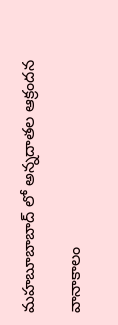మహబూబాబాద్ లో అన్నదాతల ఆక్రందన

వానాకాలం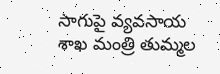సాగుపై వ్యవసాయ శాఖ మంత్రి తుమ్మల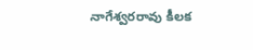నాగేశ్వరరావు కీలక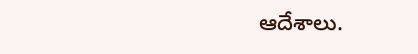ఆదేశాలు.